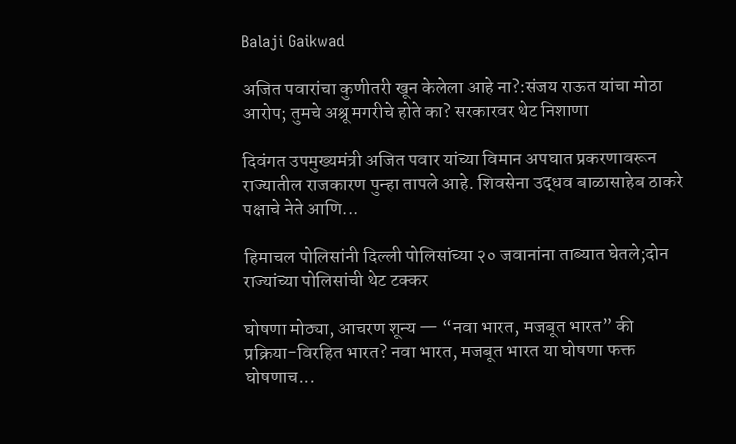Balaji Gaikwad

अजित पवारांचा कुणीतरी खून केलेला आहे ना?:संजय राऊत यांचा मोठा आरोप; तुमचे अश्रू मगरीचे होते का? सरकारवर थेट निशाणा

दिवंगत उपमुख्यमंत्री अजित पवार यांच्या विमान अपघात प्रकरणावरून राज्यातील राजकारण पुन्हा तापले आहे. शिवसेना उद्धव बाळासाहेब ठाकरे पक्षाचे नेते आणि...

हिमाचल पोलिसांनी दिल्ली पोलिसांच्या २० जवानांना ताब्यात घेतले;दोन राज्यांच्या पोलिसांची थेट टक्कर

घोषणा मोठ्या, आचरण शून्य — “नवा भारत, मजबूत भारत” की प्रक्रिया-विरहित भारत? नवा भारत, मजबूत भारत या घोषणा फक्त घोषणाच...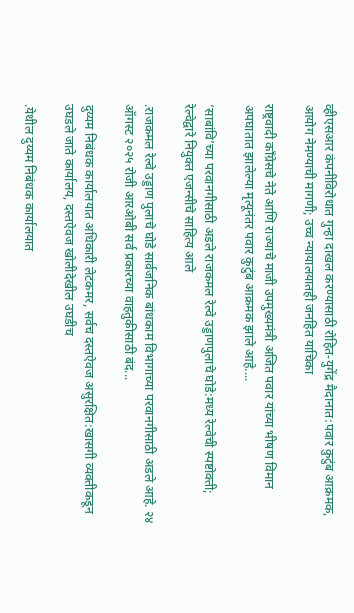व्हीएसआर कंपनीविरोधात गुन्हा दाखल करण्यासाठी रोहित-युगेंद्र मैदानात:पवार कुटुंब आक्रमक, आयोग नेमण्याची मागणी; उच्च न्यायालयातही जनहित याचिका

राष्ट्रवादी काँग्रेसचे नेते आणि राज्याचे माजी उपमुख्यमंत्री अजित पवार यांच्या भीषण विमान अपघातात झालेल्या मृत्यूनंतर पवार कुटुंब आक्रमक झाले आहे....

‘साबांवि’च्या परवानगीसाठी अडले राजकमल रेल्वे उड्डाणपुलाचे घोडे:मध्य रेल्वेची स्पष्टोक्ती; रेल्वेद्वारे नियुक्त एजन्सीचे साहित्य आले

.राजकमल रेल्वे उड्डाण पुलाचे घोडे सार्वजनिक बांधकाम विभागाच्या परवानगीसाठी अडले आहे. २४ ऑगस्ट २०२५ रोजी आरओबी सर्व प्रकारच्या वाहतुकीसाठी बंद...

दुय्यम निबंधक कार्यालयात अधिकारी लेटकमर, सर्वच दस्तऐवज असुरक्षित:खासगी व्यक्तीकडून उघडले जाते कार्यालय, दस्तऐवज खोलीदेखील उघडीच

.येथील दुय्यम निबंधक कार्यालयात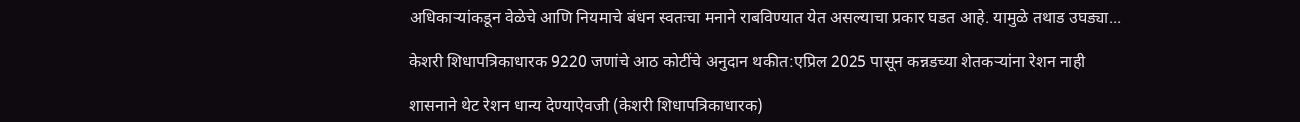अधिकाऱ्यांकडून वेळेचे आणि नियमाचे बंधन स्वतःचा मनाने राबविण्यात येत असल्याचा प्रकार घडत आहे. यामुळे तथाड उघड्या...

केशरी शिधापत्रिकाधारक 9220 जणांचे आठ कोटींचे अनुदान थकीत:एप्रिल 2025 पासून कन्नडच्या शेतकऱ्यांना रेशन नाही

शासनाने थेट रेशन धान्य देण्याऐवजी (केशरी शिधापत्रिकाधारक)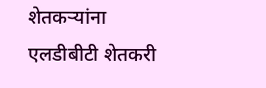शेतकऱ्यांना एलडीबीटी शेतकरी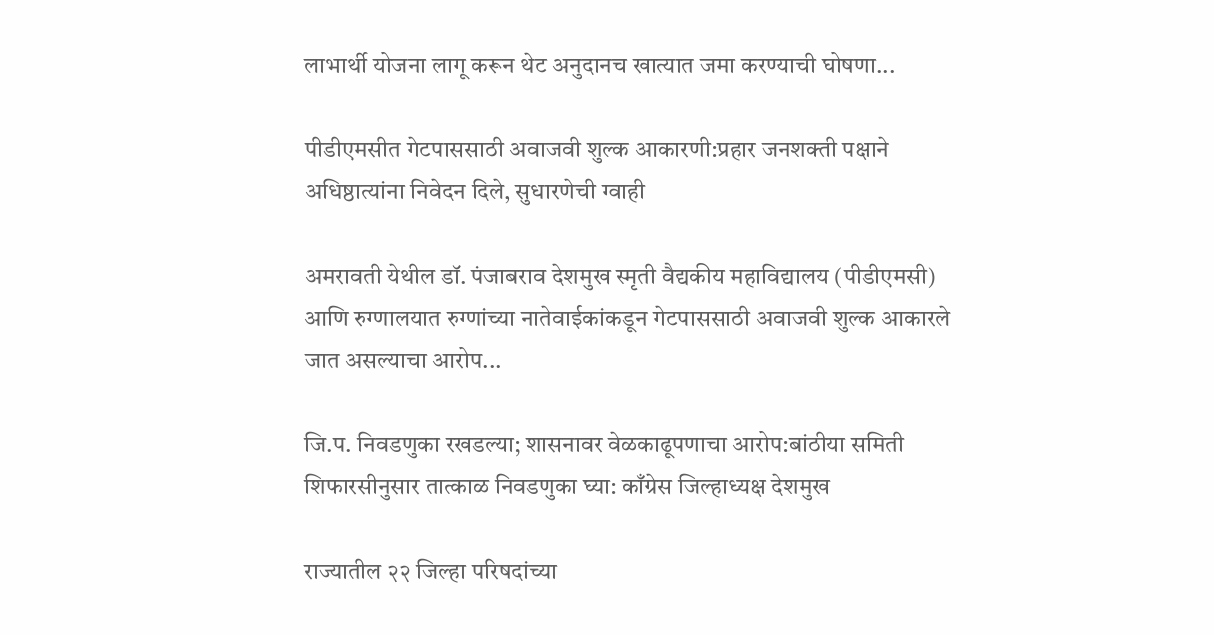लाभार्थी योजना लागू करून थेट अनुदानच खात्यात जमा करण्याची घोषणा...

पीडीएमसीत गेटपाससाठी अवाजवी शुल्क आकारणी:प्रहार जनशक्ती पक्षाने अधिष्ठात्यांना निवेदन दिले, सुधारणेची ग्वाही

अमरावती येथील डॉ. पंजाबराव देशमुख स्मृती वैद्यकीय महाविद्यालय (पीडीएमसी) आणि रुग्णालयात रुग्णांच्या नातेवाईकांकडून गेटपाससाठी अवाजवी शुल्क आकारले जात असल्याचा आरोप...

जि.प. निवडणुका रखडल्या; शासनावर वेळकाढूपणाचा आरोप:बांठीया समिती शिफारसीनुसार तात्काळ निवडणुका घ्या: काँग्रेस जिल्हाध्यक्ष देशमुख

राज्यातील २२ जिल्हा परिषदांच्या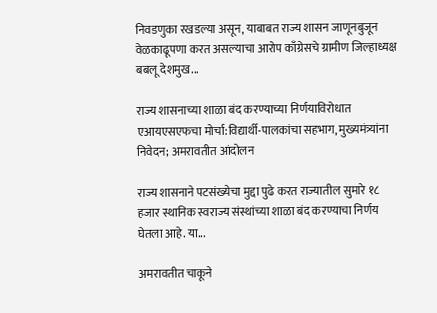निवडणुका रखडल्या असून, याबाबत राज्य शासन जाणूनबुजून वेळकाढूपणा करत असल्याचा आरोप काँग्रेसचे ग्रामीण जिल्हाध्यक्ष बबलू देशमुख...

राज्य शासनाच्या शाळा बंद करण्याच्या निर्णयाविरोधात एआयएसएफचा मोर्चा:विद्यार्थी-पालकांचा सहभाग, मुख्यमंत्र्यांना निवेदन; अमरावतीत आंदोलन

राज्य शासनाने पटसंख्येचा मुद्दा पुढे करत राज्यातील सुमारे १८ हजार स्थानिक स्वराज्य संस्थांच्या शाळा बंद करण्याचा निर्णय घेतला आहे. या...

अमरावतीत चाकूने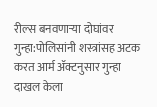रील्स बनवणाऱ्या दोघांवर गुन्हा:पोलिसांनी शस्त्रांसह अटक करत आर्म ॲक्टनुसार गुन्हा दाखल केला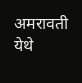अमरावती येथे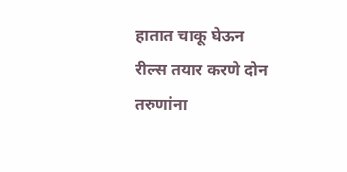हातात चाकू घेऊन रील्स तयार करणे दोन तरुणांना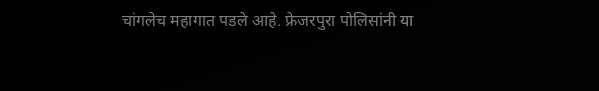चांगलेच महागात पडले आहे. फ्रेजरपुरा पोलिसांनी या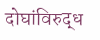दोघांविरुद्ध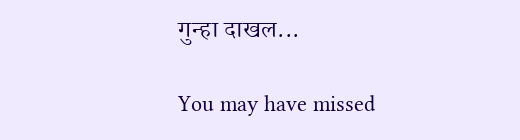गुन्हा दाखल...

You may have missed